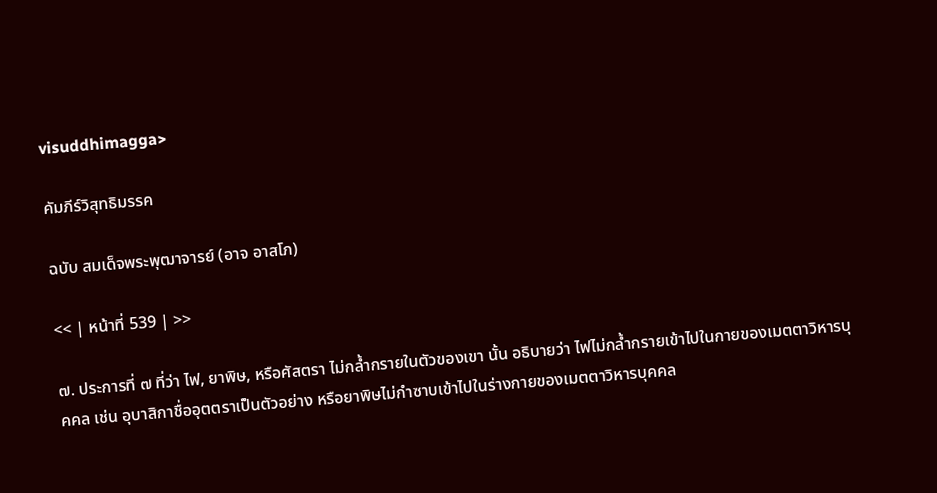visuddhimagga>

คัมภีร์วิสุทธิมรรค

ฉบับ สมเด็จพระพุฒาจารย์ (อาจ อาสโภ)

<< | หน้าที่ 539 | >>

๗. ประการที่ ๗ ที่ว่า ไฟ, ยาพิษ, หรือศัสตรา ไม่กล้ำกรายในตัวของเขา นั้น อธิบายว่า ไฟไม่กล้ำกรายเข้าไปในกายของเมตตาวิหารบุคคล เช่น อุบาสิกาชื่ออุตตราเป็นตัวอย่าง หรือยาพิษไม่กำซาบเข้าไปในร่างกายของเมตตาวิหารบุคคล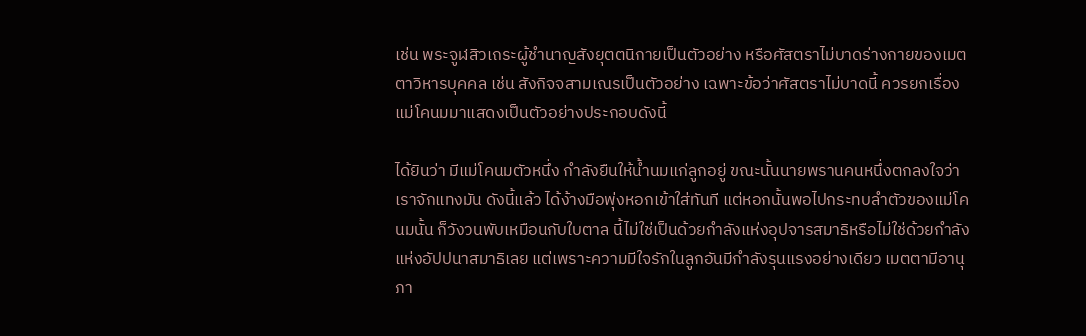เช่น พระจูฬสิวเถระผู้ชำนาญสังยุตตนิกายเป็นตัวอย่าง หรือศัสตราไม่บาดร่างกายของเมตตาวิหารบุคคล เช่น สังกิจจสามเณรเป็นตัวอย่าง เฉพาะข้อว่าศัสตราไม่บาดนี้ ควรยกเรื่องแม่โคนมมาแสดงเป็นตัวอย่างประกอบดังนี้

ได้ยินว่า มีแม่โคนมตัวหนึ่ง กำลังยืนให้น้ำนมแก่ลูกอยู่ ขณะนั้นนายพรานคนหนึ่งตกลงใจว่า เราจักแทงมัน ดังนี้แล้ว ได้ง้างมือพุ่งหอกเข้าใส่ทันที แต่หอกนั้นพอไปกระทบลำตัวของแม่โคนมนั้น ก็วังวนพับเหมือนกับใบตาล นี้ไม่ใช่เป็นด้วยกำลังแห่งอุปจารสมาธิหรือไม่ใช่ด้วยกำลังแห่งอัปปนาสมาธิเลย แต่เพราะความมีใจรักในลูกอันมีกำลังรุนแรงอย่างเดียว เมตตามีอานุภา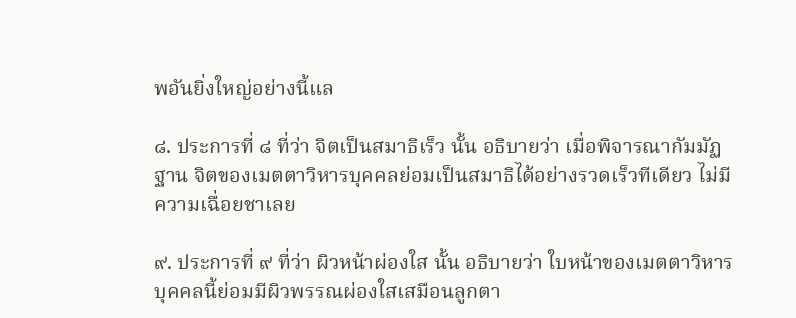พอันยิ่งใหญ่อย่างนี้แล

๘. ประการที่ ๘ ที่ว่า จิตเป็นสมาธิเร็ว นั้น อธิบายว่า เมื่อพิจารณากัมมัฏฐาน จิตของเมตตาวิหารบุคคลย่อมเป็นสมาธิได้อย่างรวดเร็วทีเดียว ไม่มีความเฉื่อยชาเลย

๙. ประการที่ ๙ ที่ว่า ผิวหน้าผ่องใส นั้น อธิบายว่า ใบหน้าของเมตตาวิหารบุคคลนี้ย่อมมีผิวพรรณผ่องใสเสมือนลูกตา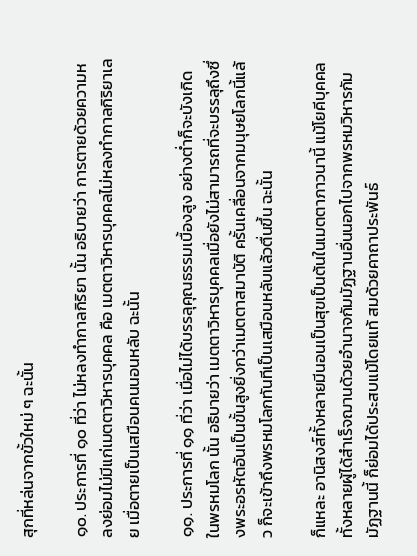สุกที่หล่นจากขั้วใหม่ ๆ ฉะนั้น

๑๐. ประการที่ ๑๐ ที่ว่า ไม่หลงทำกาลกิริยา นั้น อธิบายว่า การตายด้วยความหลงย่อมไม่มีแก่เมตตาวิหารบุคคล คือ เมตตาวิหารบุคคลไม่หลงทำกาลกิริยาเลย เมื่อตายเป็นเสมือนคนนอนหลับ ฉะนั้น

๑๑. ประการที่ ๑๑ ที่ว่า เมื่อไม่ได้บรรลุคุณธรรมเบื้องสูง อย่างต่ำก็จะบังเกิดในพรหมโลก นั้น อธิบายว่า เมตตาวิหารบุคคลเมื่อยังไม่สามารถที่จะบรรลุถึงซึ่งพระอรหัตอันเป็นขั้นสูงยิ่งกว่าเมตตาสมาบัติ ครั้นเคลื่อนจากมนุษยโลกนี้แล้ว ก็จะเข้าถึงพรหมโลกทันทีเป็นเสมือนหลับแล้วตื่นขึ้น ฉะนั้น

ก็แหละ อานิสงส์ทั้งหลายมีนอนเป็นสุขเป็นต้นในเมตตาภาวนานี้ แม้โยคีบุคคลทั้งหลายผู้ได้สำเร็จฌานด้วยอำนาจกัมมัฏฐานอื่นนอกไปจากพรหมวิหารกัมมัฏฐานนี้ ก็ย่อมได้ประสบแม้โดยแท้ สมด้วยคาถาประพันธ์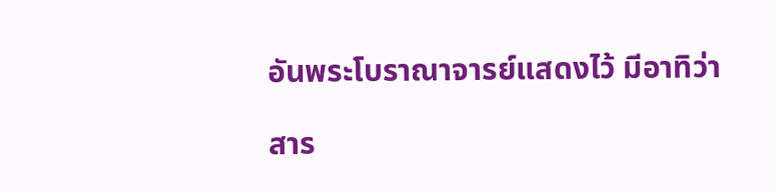อันพระโบราณาจารย์แสดงไว้ มีอาทิว่า

สาร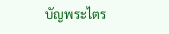บัญพระไตร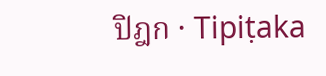ปิฎก · Tipiṭaka